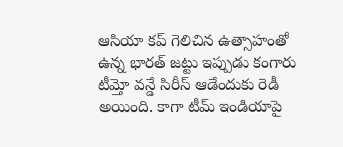ఆసియా కప్ గెలిచిన ఉత్సాహంతో ఉన్న భారత్ జట్టు ఇప్పుడు కంగారు టీమ్తో వన్డే సిరీస్ ఆడేందుకు రెడీ అయింది. కాగా టీమ్ ఇండియాపై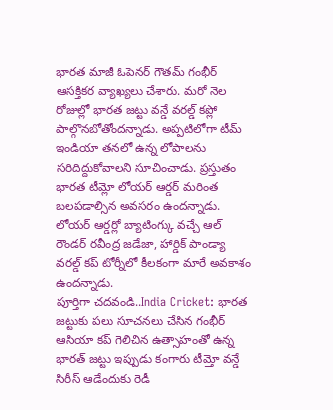భారత మాజీ ఓపెనర్ గౌతమ్ గంభీర్ ఆసక్తికర వ్యాఖ్యలు చేశారు. మరో నెల రోజుల్లో భారత జట్టు వన్డే వరల్డ్ కప్లో పాల్గొనబోతోందన్నాడు. అప్పటిలోగా టీమ్ ఇండియా తనలో ఉన్న లోపాలను సరిదిద్దుకోవాలని సూచించాడు. ప్రస్తుతం భారత టీమ్లో లోయర్ ఆర్డర్ మరింత బలపడాల్సిన అవసరం ఉందన్నాడు. లోయర్ ఆర్డర్లో బ్యాటింగ్కు వచ్చే ఆల్ రౌండర్ రవీంద్ర జడేజా, హార్డిక్ పాండ్యా వరల్డ్ కప్ టోర్నీలో కీలకంగా మారే అవకాశం ఉందన్నాడు.
పూర్తిగా చదవండి..India Cricket: భారత జట్టుకు పలు సూచనలు చేసిన గంభీర్
ఆసియా కప్ గెలిచిన ఉత్సాహంతో ఉన్న భారత్ జట్టు ఇప్పుడు కంగారు టీమ్తో వన్డే సిరీస్ ఆడేందుకు రెడీ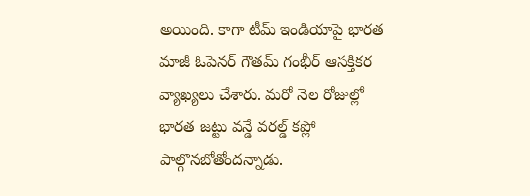అయింది. కాగా టీమ్ ఇండియాపై భారత మాజీ ఓపెనర్ గౌతమ్ గంభీర్ ఆసక్తికర వ్యాఖ్యలు చేశారు. మరో నెల రోజుల్లో భారత జట్టు వన్డే వరల్డ్ కప్లో పాల్గొనబోతోందన్నాడు.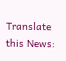Translate this News: